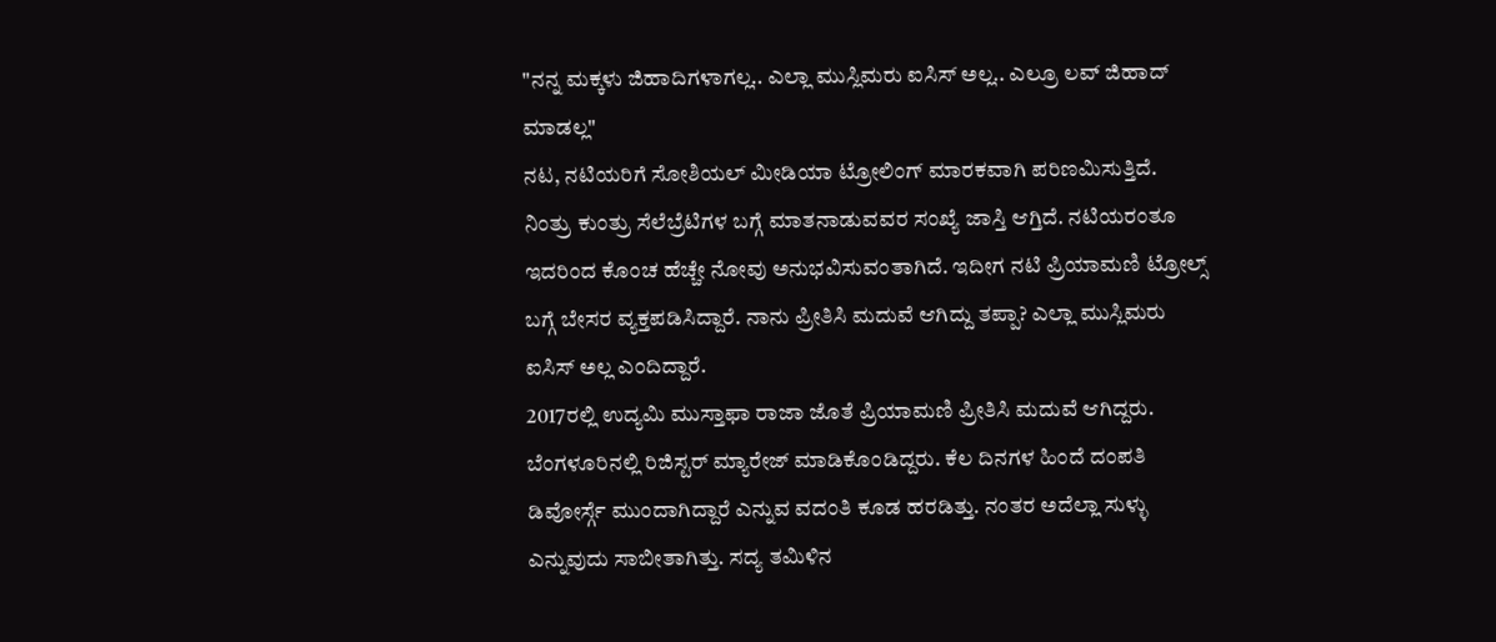"ನನ್ನ ಮಕ್ಕಳು ಜಿಹಾದಿಗಳಾಗಲ್ಲ.. ಎಲ್ಲಾ ಮುಸ್ಲಿಮರು ಐಸಿಸ್ ಅಲ್ಲ.. ಎಲ್ರೂ ಲವ್ ಜಿಹಾದ್ ಮಾಡಲ್ಲ"
ನಟ, ನಟಿಯರಿಗೆ ಸೋಶಿಯಲ್ ಮೀಡಿಯಾ ಟ್ರೋಲಿಂಗ್ ಮಾರಕವಾಗಿ ಪರಿಣಮಿಸುತ್ತಿದೆ. ನಿಂತ್ರು ಕುಂತ್ರು ಸೆಲೆಬ್ರೆಟಿಗಳ ಬಗ್ಗೆ ಮಾತನಾಡುವವರ ಸಂಖ್ಯೆ ಜಾಸ್ತಿ ಆಗ್ತಿದೆ. ನಟಿಯರಂತೂ ಇದರಿಂದ ಕೊಂಚ ಹೆಚ್ಚೇ ನೋವು ಅನುಭವಿಸುವಂತಾಗಿದೆ. ಇದೀಗ ನಟಿ ಪ್ರಿಯಾಮಣಿ ಟ್ರೋಲ್ಸ್ ಬಗ್ಗೆ ಬೇಸರ ವ್ಯಕ್ತಪಡಿಸಿದ್ದಾರೆ. ನಾನು ಪ್ರೀತಿಸಿ ಮದುವೆ ಆಗಿದ್ದು ತಪ್ಪಾ? ಎಲ್ಲಾ ಮುಸ್ಲಿಮರು ಐಸಿಸ್ ಅಲ್ಲ ಎಂದಿದ್ದಾರೆ.
2017ರಲ್ಲಿ ಉದ್ಯಮಿ ಮುಸ್ತಾಫಾ ರಾಜಾ ಜೊತೆ ಪ್ರಿಯಾಮಣಿ ಪ್ರೀತಿಸಿ ಮದುವೆ ಆಗಿದ್ದರು. ಬೆಂಗಳೂರಿನಲ್ಲಿ ರಿಜಿಸ್ಟರ್ ಮ್ಯಾರೇಜ್ ಮಾಡಿಕೊಂಡಿದ್ದರು. ಕೆಲ ದಿನಗಳ ಹಿಂದೆ ದಂಪತಿ ಡಿವೋರ್ಸ್ಗೆ ಮುಂದಾಗಿದ್ದಾರೆ ಎನ್ನುವ ವದಂತಿ ಕೂಡ ಹರಡಿತ್ತು. ನಂತರ ಅದೆಲ್ಲಾ ಸುಳ್ಳು ಎನ್ನುವುದು ಸಾಬೀತಾಗಿತ್ತು. ಸದ್ಯ ತಮಿಳಿನ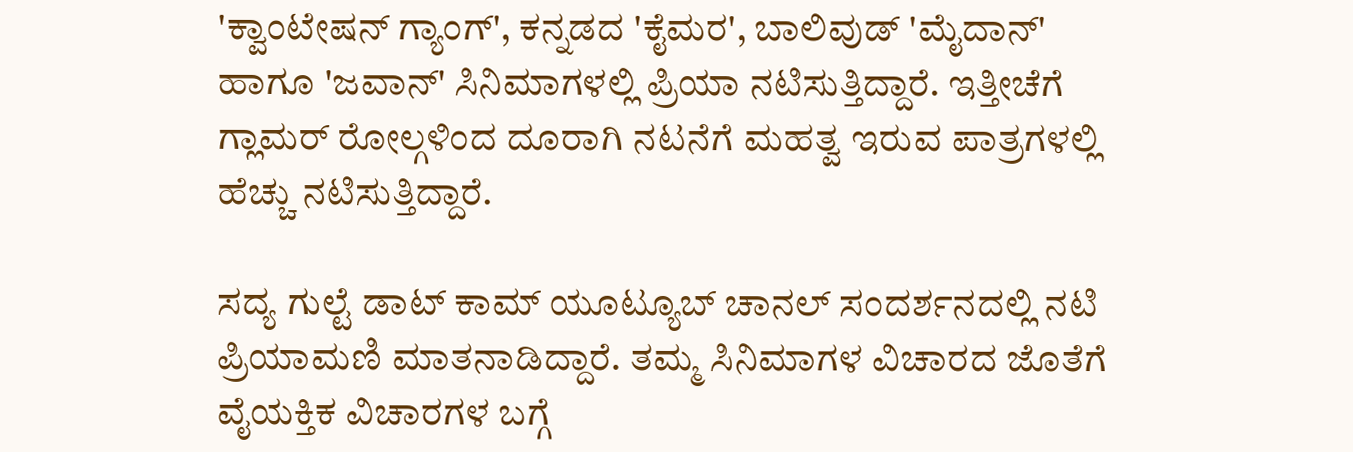'ಕ್ವಾಂಟೇಷನ್ ಗ್ಯಾಂಗ್', ಕನ್ನಡದ 'ಕೈಮರ', ಬಾಲಿವುಡ್ 'ಮೈದಾನ್' ಹಾಗೂ 'ಜವಾನ್' ಸಿನಿಮಾಗಳಲ್ಲಿ ಪ್ರಿಯಾ ನಟಿಸುತ್ತಿದ್ದಾರೆ. ಇತ್ತೀಚೆಗೆ ಗ್ಲಾಮರ್ ರೋಲ್ಗಳಿಂದ ದೂರಾಗಿ ನಟನೆಗೆ ಮಹತ್ವ ಇರುವ ಪಾತ್ರಗಳಲ್ಲಿ ಹೆಚ್ಚು ನಟಿಸುತ್ತಿದ್ದಾರೆ.

ಸದ್ಯ ಗುಲ್ಟೆ ಡಾಟ್ ಕಾಮ್ ಯೂಟ್ಯೂಬ್ ಚಾನಲ್ ಸಂದರ್ಶನದಲ್ಲಿ ನಟಿ ಪ್ರಿಯಾಮಣಿ ಮಾತನಾಡಿದ್ದಾರೆ. ತಮ್ಮ ಸಿನಿಮಾಗಳ ವಿಚಾರದ ಜೊತೆಗೆ ವೈಯಕ್ತಿಕ ವಿಚಾರಗಳ ಬಗ್ಗೆ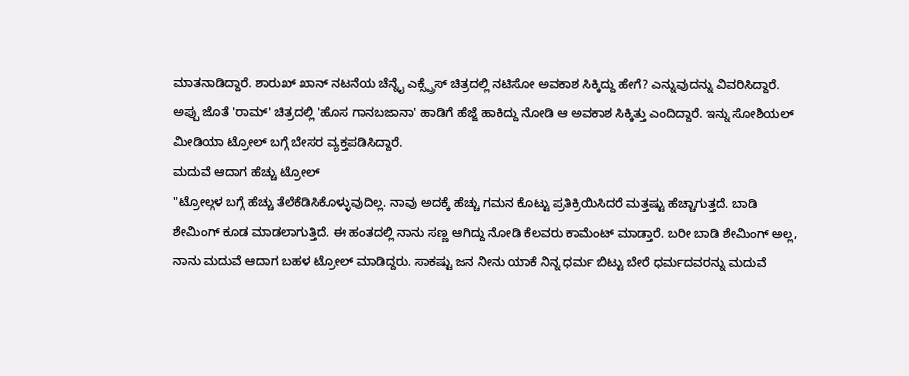ಮಾತನಾಡಿದ್ದಾರೆ. ಶಾರುಖ್ ಖಾನ್ ನಟನೆಯ ಚೆನ್ನೈ ಎಕ್ಸ್ಪ್ರೆಸ್ ಚಿತ್ರದಲ್ಲಿ ನಟಿಸೋ ಅವಕಾಶ ಸಿಕ್ಕಿದ್ದು ಹೇಗೆ? ಎನ್ನುವುದನ್ನು ವಿವರಿಸಿದ್ದಾರೆ. ಅಪ್ಪು ಜೊತೆ 'ರಾಮ್' ಚಿತ್ರದಲ್ಲಿ 'ಹೊಸ ಗಾನಬಜಾನಾ' ಹಾಡಿಗೆ ಹೆಜ್ಜೆ ಹಾಕಿದ್ದು ನೋಡಿ ಆ ಅವಕಾಶ ಸಿಕ್ಕಿತ್ತು ಎಂದಿದ್ದಾರೆ. ಇನ್ನು ಸೋಶಿಯಲ್ ಮೀಡಿಯಾ ಟ್ರೋಲ್ ಬಗ್ಗೆ ಬೇಸರ ವ್ಯಕ್ತಪಡಿಸಿದ್ದಾರೆ.
ಮದುವೆ ಆದಾಗ ಹೆಚ್ಚು ಟ್ರೋಲ್
"ಟ್ರೋಲ್ಗಳ ಬಗ್ಗೆ ಹೆಚ್ಚು ತೆಲೆಕೆಡಿಸಿಕೊಳ್ಳುವುದಿಲ್ಲ. ನಾವು ಅದಕ್ಕೆ ಹೆಚ್ಚು ಗಮನ ಕೊಟ್ಟು ಪ್ರತಿಕ್ರಿಯಿಸಿದರೆ ಮತ್ತಷ್ಟು ಹೆಚ್ಚಾಗುತ್ತದೆ. ಬಾಡಿ ಶೇಮಿಂಗ್ ಕೂಡ ಮಾಡಲಾಗುತ್ತಿದೆ. ಈ ಹಂತದಲ್ಲಿ ನಾನು ಸಣ್ಣ ಆಗಿದ್ದು ನೋಡಿ ಕೆಲವರು ಕಾಮೆಂಟ್ ಮಾಡ್ತಾರೆ. ಬರೀ ಬಾಡಿ ಶೇಮಿಂಗ್ ಅಲ್ಲ, ನಾನು ಮದುವೆ ಆದಾಗ ಬಹಳ ಟ್ರೋಲ್ ಮಾಡಿದ್ದರು. ಸಾಕಷ್ಟು ಜನ ನೀನು ಯಾಕೆ ನಿನ್ನ ಧರ್ಮ ಬಿಟ್ಟು ಬೇರೆ ಧರ್ಮದವರನ್ನು ಮದುವೆ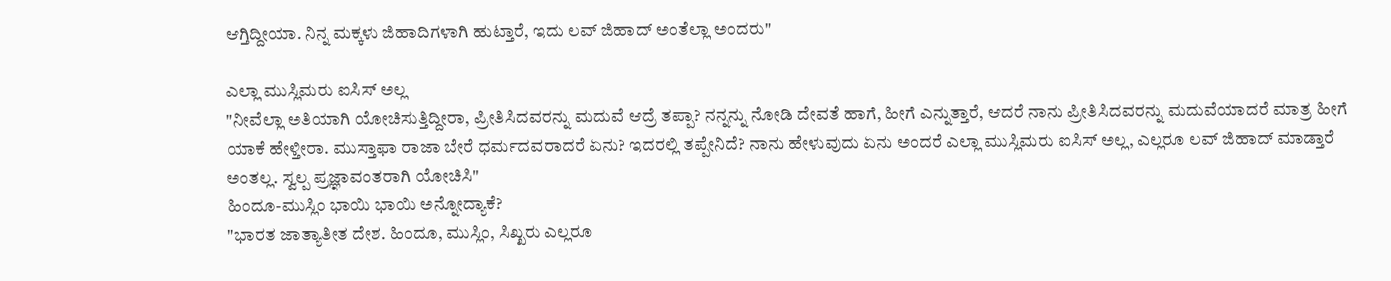ಆಗ್ತಿದ್ದೀಯಾ. ನಿನ್ನ ಮಕ್ಕಳು ಜಿಹಾದಿಗಳಾಗಿ ಹುಟ್ತಾರೆ, ಇದು ಲವ್ ಜಿಹಾದ್ ಅಂತೆಲ್ಲಾ ಅಂದರು"

ಎಲ್ಲಾ ಮುಸ್ಲಿಮರು ಐಸಿಸ್ ಅಲ್ಲ
"ನೀವೆಲ್ಲಾ ಅತಿಯಾಗಿ ಯೋಚಿಸುತ್ತಿದ್ದೀರಾ, ಪ್ರೀತಿಸಿದವರನ್ನು ಮದುವೆ ಆದ್ರೆ ತಪ್ಪಾ? ನನ್ನನ್ನು ನೋಡಿ ದೇವತೆ ಹಾಗೆ, ಹೀಗೆ ಎನ್ನುತ್ತಾರೆ, ಆದರೆ ನಾನು ಪ್ರೀತಿಸಿದವರನ್ನು ಮದುವೆಯಾದರೆ ಮಾತ್ರ ಹೀಗೆ ಯಾಕೆ ಹೇಳ್ತೀರಾ. ಮುಸ್ತಾಫಾ ರಾಜಾ ಬೇರೆ ಧರ್ಮದವರಾದರೆ ಏನು? ಇದರಲ್ಲಿ ತಪ್ಪೇನಿದೆ? ನಾನು ಹೇಳುವುದು ಏನು ಅಂದರೆ ಎಲ್ಲಾ ಮುಸ್ಲಿಮರು ಐಸಿಸ್ ಅಲ್ಲ, ಎಲ್ಲರೂ ಲವ್ ಜಿಹಾದ್ ಮಾಡ್ತಾರೆ ಅಂತಲ್ಲ. ಸ್ವಲ್ಪ ಪ್ರಜ್ಞಾವಂತರಾಗಿ ಯೋಚಿಸಿ"
ಹಿಂದೂ-ಮುಸ್ಲಿಂ ಭಾಯಿ ಭಾಯಿ ಅನ್ನೋದ್ಯಾಕೆ?
"ಭಾರತ ಜಾತ್ಯಾತೀತ ದೇಶ. ಹಿಂದೂ, ಮುಸ್ಲಿಂ, ಸಿಖ್ಖರು ಎಲ್ಲರೂ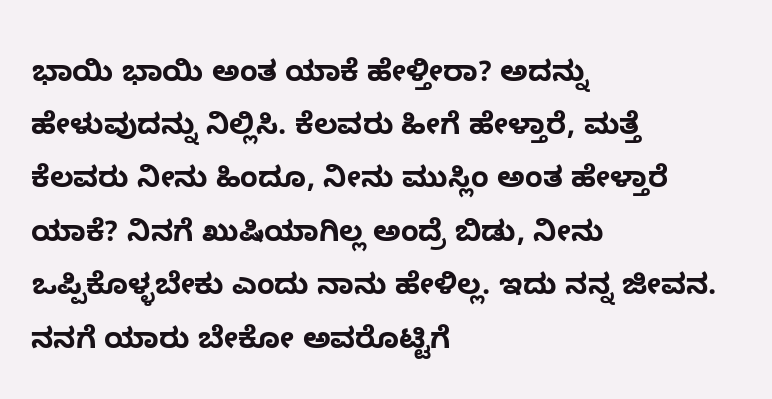ಭಾಯಿ ಭಾಯಿ ಅಂತ ಯಾಕೆ ಹೇಳ್ತೀರಾ? ಅದನ್ನು ಹೇಳುವುದನ್ನು ನಿಲ್ಲಿಸಿ. ಕೆಲವರು ಹೀಗೆ ಹೇಳ್ತಾರೆ, ಮತ್ತೆ ಕೆಲವರು ನೀನು ಹಿಂದೂ, ನೀನು ಮುಸ್ಲಿಂ ಅಂತ ಹೇಳ್ತಾರೆ ಯಾಕೆ? ನಿನಗೆ ಖುಷಿಯಾಗಿಲ್ಲ ಅಂದ್ರೆ ಬಿಡು, ನೀನು ಒಪ್ಪಿಕೊಳ್ಳಬೇಕು ಎಂದು ನಾನು ಹೇಳಿಲ್ಲ. ಇದು ನನ್ನ ಜೀವನ. ನನಗೆ ಯಾರು ಬೇಕೋ ಅವರೊಟ್ಟಿಗೆ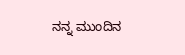ನನ್ನ ಮುಂದಿನ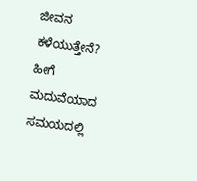ಜೀವನ ಕಳೆಯುತ್ತೇನೆ? ಹೀಗೆ ಮದುವೆಯಾದ ಸಮಯದಲ್ಲಿ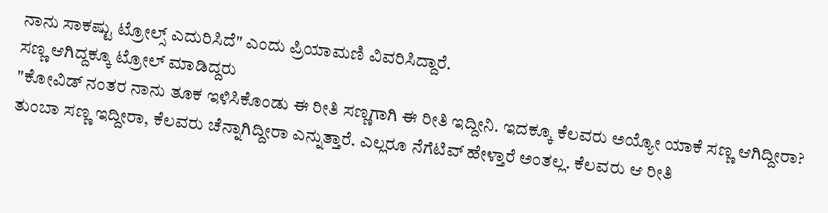ನಾನು ಸಾಕಷ್ಟು ಟ್ರೋಲ್ಸ್ ಎದುರಿಸಿದೆ" ಎಂದು ಪ್ರಿಯಾಮಣಿ ವಿವರಿಸಿದ್ದಾರೆ.
ಸಣ್ಣ ಆಗಿದ್ದಕ್ಕೂ ಟ್ರೋಲ್ ಮಾಡಿದ್ದರು
"ಕೋವಿಡ್ ನಂತರ ನಾನು ತೂಕ ಇಳಿಸಿಕೊಂಡು ಈ ರೀತಿ ಸಣ್ಣಗಾಗಿ ಈ ರೀತಿ ಇದ್ದೀನಿ. ಇದಕ್ಕೂ ಕೆಲವರು ಅಯ್ಯೋ ಯಾಕೆ ಸಣ್ಣ ಆಗಿದ್ದೀರಾ? ತುಂಬಾ ಸಣ್ಣ ಇದ್ದೀರಾ, ಕೆಲವರು ಚೆನ್ನಾಗಿದ್ದೀರಾ ಎನ್ನುತ್ತಾರೆ. ಎಲ್ಲರೂ ನೆಗೆಟಿವ್ ಹೇಳ್ತಾರೆ ಅಂತಲ್ಲ. ಕೆಲವರು ಆ ರೀತಿ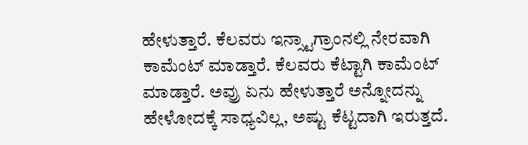ಹೇಳುತ್ತಾರೆ. ಕೆಲವರು ಇನ್ಸ್ಟಾಗ್ರಾಂನಲ್ಲಿ ನೇರವಾಗಿ ಕಾಮೆಂಟ್ ಮಾಡ್ತಾರೆ. ಕೆಲವರು ಕೆಟ್ಟಾಗಿ ಕಾಮೆಂಟ್ ಮಾಡ್ತಾರೆ. ಅವ್ರು ಏನು ಹೇಳುತ್ತಾರೆ ಅನ್ನೋದನ್ನು ಹೇಳೋದಕ್ಕೆ ಸಾಧ್ಯವಿಲ್ಲ, ಅಷ್ಟು ಕೆಟ್ಟದಾಗಿ ಇರುತ್ತದೆ.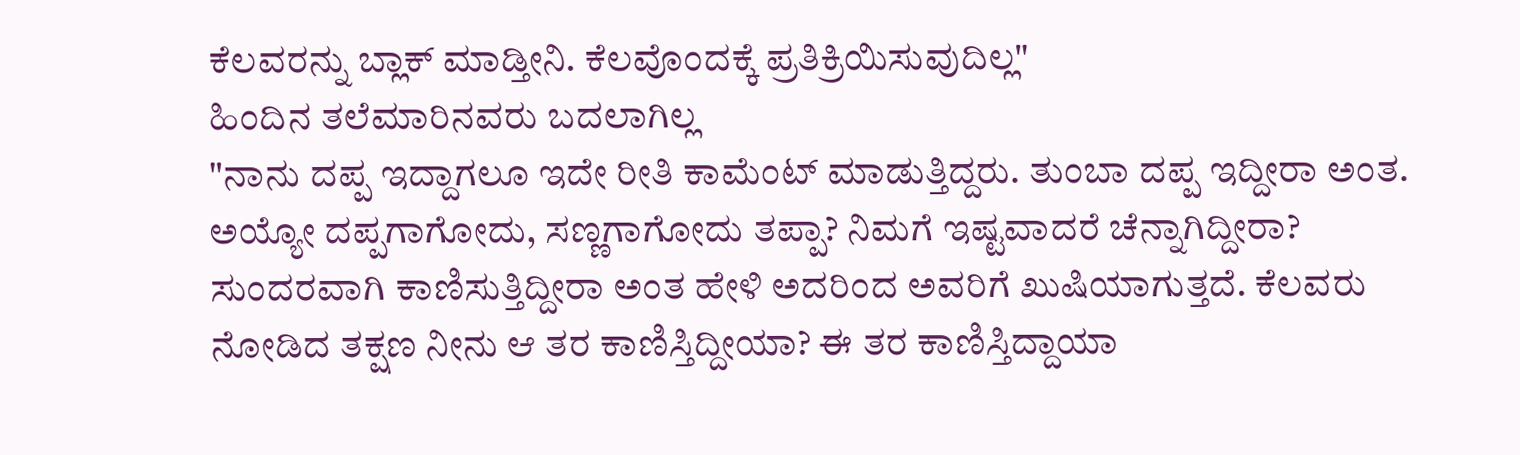ಕೆಲವರನ್ನು ಬ್ಲಾಕ್ ಮಾಡ್ತೀನಿ. ಕೆಲವೊಂದಕ್ಕೆ ಪ್ರತಿಕ್ರಿಯಿಸುವುದಿಲ್ಲ"
ಹಿಂದಿನ ತಲೆಮಾರಿನವರು ಬದಲಾಗಿಲ್ಲ
"ನಾನು ದಪ್ಪ ಇದ್ದಾಗಲೂ ಇದೇ ರೀತಿ ಕಾಮೆಂಟ್ ಮಾಡುತ್ತಿದ್ದರು. ತುಂಬಾ ದಪ್ಪ ಇದ್ದೀರಾ ಅಂತ. ಅಯ್ಯೋ ದಪ್ಪಗಾಗೋದು, ಸಣ್ಣಗಾಗೋದು ತಪ್ಪಾ? ನಿಮಗೆ ಇಷ್ಟವಾದರೆ ಚೆನ್ನಾಗಿದ್ದೀರಾ? ಸುಂದರವಾಗಿ ಕಾಣಿಸುತ್ತಿದ್ದೀರಾ ಅಂತ ಹೇಳಿ ಅದರಿಂದ ಅವರಿಗೆ ಖುಷಿಯಾಗುತ್ತದೆ. ಕೆಲವರು ನೋಡಿದ ತಕ್ಷಣ ನೀನು ಆ ತರ ಕಾಣಿಸ್ತಿದ್ದೀಯಾ? ಈ ತರ ಕಾಣಿಸ್ತಿದ್ದಾಯಾ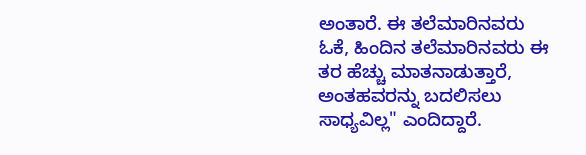ಅಂತಾರೆ. ಈ ತಲೆಮಾರಿನವರು ಓಕೆ, ಹಿಂದಿನ ತಲೆಮಾರಿನವರು ಈ ತರ ಹೆಚ್ಚು ಮಾತನಾಡುತ್ತಾರೆ, ಅಂತಹವರನ್ನು ಬದಲಿಸಲು ಸಾಧ್ಯವಿಲ್ಲ" ಎಂದಿದ್ದಾರೆ.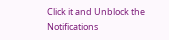Click it and Unblock the Notifications